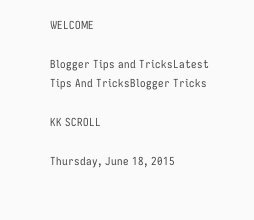WELCOME

Blogger Tips and TricksLatest Tips And TricksBlogger Tricks

KK SCROLL

Thursday, June 18, 2015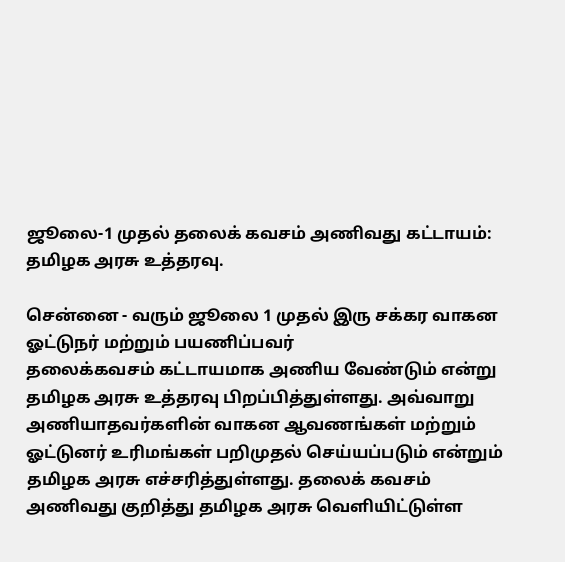ஜூலை-1 முதல் தலைக் கவசம் அணிவது கட்டாயம்: தமிழக அரசு உத்தரவு.

சென்னை - வரும் ஜூலை 1 முதல் இரு சக்கர வாகன ஓட்டுநர் மற்றும் பயணிப்பவர்
தலைக்கவசம் கட்டாயமாக அணிய வேண்டும் என்று தமிழக அரசு உத்தரவு பிறப்பித்துள்ளது. அவ்வாறு அணியாதவர்களின் வாகன ஆவணங்கள் மற்றும் ஓட்டுனர் உரிமங்கள் பறிமுதல் செய்யப்படும் என்றும் தமிழக அரசு எச்சரித்துள்ளது. தலைக் கவசம் அணிவது குறித்து தமிழக அரசு வெளியிட்டுள்ள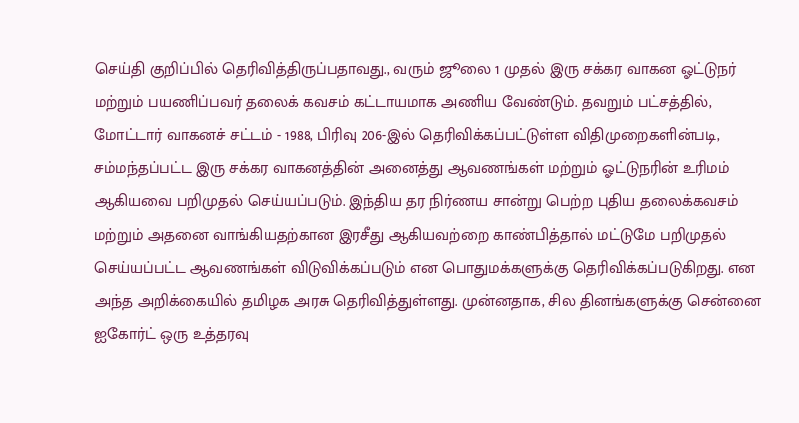செய்தி குறிப்பில் தெரிவித்திருப்பதாவது., வரும் ஜூலை 1 முதல் இரு சக்கர வாகன ஓட்டுநர் மற்றும் பயணிப்பவர் தலைக் கவசம் கட்டாயமாக அணிய வேண்டும். தவறும் பட்சத்தில், மோட்டார் வாகனச் சட்டம் - 1988, பிரிவு 206-இல் தெரிவிக்கப்பட்டுள்ள விதிமுறைகளின்படி, சம்மந்தப்பட்ட இரு சக்கர வாகனத்தின் அனைத்து ஆவணங்கள் மற்றும் ஓட்டுநரின் உரிமம் ஆகியவை பறிமுதல் செய்யப்படும். இந்திய தர நிர்ணய சான்று பெற்ற புதிய தலைக்கவசம் மற்றும் அதனை வாங்கியதற்கான இரசீது ஆகியவற்றை காண்பித்தால் மட்டுமே பறிமுதல் செய்யப்பட்ட ஆவணங்கள் விடுவிக்கப்படும் என பொதுமக்களுக்கு தெரிவிக்கப்படுகிறது. என அந்த அறிக்கையில் தமிழக அரசு தெரிவித்துள்ளது. முன்னதாக, சில தினங்களுக்கு சென்னை ஐகோர்ட் ஒரு உத்தரவு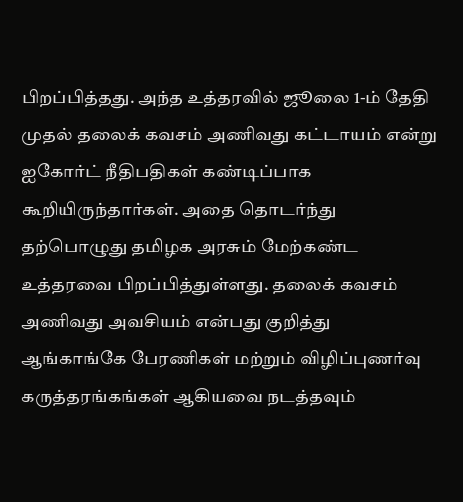பிறப்பித்தது. அந்த உத்தரவில் ஜூலை 1-ம் தேதி முதல் தலைக் கவசம் அணிவது கட்டாயம் என்று ஐகோர்ட் நீதிபதிகள் கண்டிப்பாக கூறியிருந்தார்கள். அதை தொடர்ந்து தற்பொழுது தமிழக அரசும் மேற்கண்ட உத்தரவை பிறப்பித்துள்ளது. தலைக் கவசம் அணிவது அவசியம் என்பது குறித்து ஆங்காங்கே பேரணிகள் மற்றும் விழிப்புணர்வு கருத்தரங்கங்கள் ஆகியவை நடத்தவும்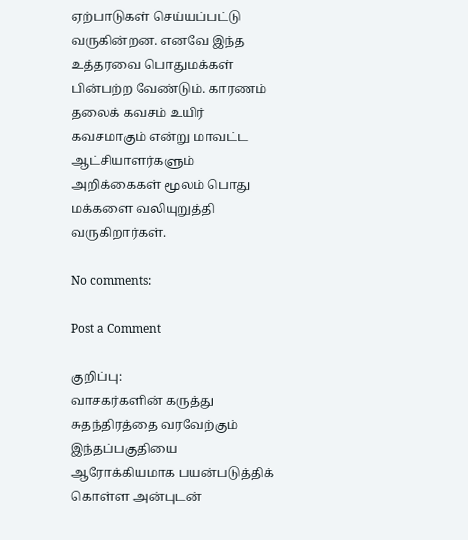ஏற்பாடுகள் செய்யப்பட்டு வருகின்றன. எனவே இந்த உத்தரவை பொதுமக்கள் பின்பற்ற வேண்டும். காரணம் தலைக் கவசம் உயிர் கவசமாகும் என்று மாவட்ட ஆட்சியாளர்களும் அறிக்கைகள் மூலம் பொது மக்களை வலியுறுத்தி வருகிறார்கள்.

No comments:

Post a Comment

குறிப்பு:
வாசகர்களின் கருத்து சுதந்திரத்தை வரவேற்கும் இந்தப்பகுதியை ஆரோக்கியமாக பயன்படுத்திக் கொள்ள அன்புடன்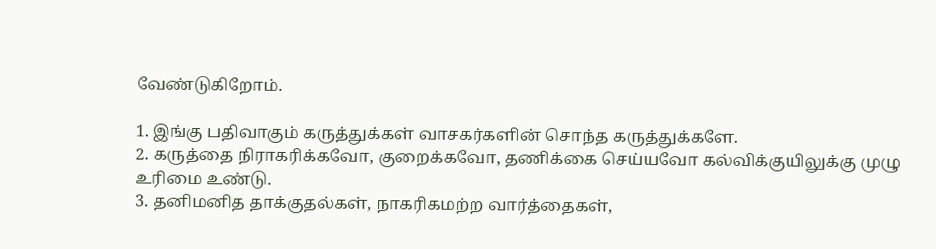வேண்டுகிறோம்.

1. இங்கு பதிவாகும் கருத்துக்கள் வாசகர்களின் சொந்த கருத்துக்களே.
2. கருத்தை நிராகரிக்கவோ, குறைக்கவோ, தணிக்கை செய்யவோ கல்விக்குயிலுக்கு முழு உரிமை உண்டு.
3. தனிமனித தாக்குதல்கள், நாகரிகமற்ற வார்த்தைகள்,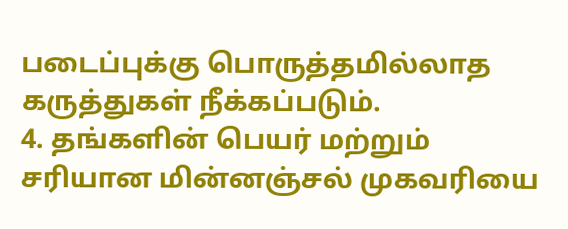படைப்புக்கு பொருத்தமில்லாத கருத்துகள் நீக்கப்படும்.
4. தங்களின் பெயர் மற்றும் சரியான மின்னஞ்சல் முகவரியை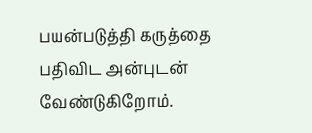பயன்படுத்தி கருத்தை பதிவிட அன்புடன் வேண்டுகிறோம்.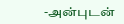-அன்புடன்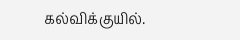கல்விக்குயில்.